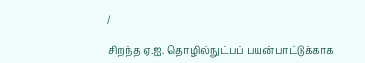/

சிறந்த ஏ.ஐ. தொழில்நுட்பப் பயன்பாட்டுக்காக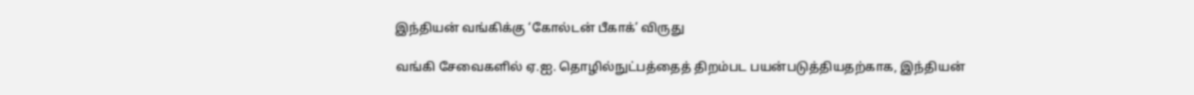இந்தியன் வங்கிக்கு ‘கோல்டன் பீகாக்’ விருது

வங்கி சேவைகளில் ஏ.ஐ. தொழில்நுட்பத்தைத் திறம்பட பயன்படுத்தியதற்காக, இந்தியன்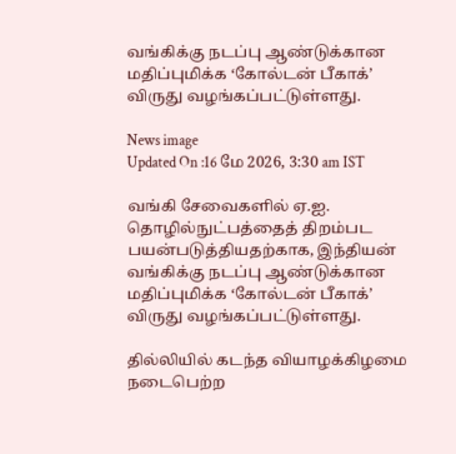வங்கிக்கு நடப்பு ஆண்டுக்கான மதிப்புமிக்க ‘கோல்டன் பீகாக்’ விருது வழங்கப்பட்டுள்ளது.

News image
Updated On :16 மே 2026, 3:30 am IST

வங்கி சேவைகளில் ஏ.ஐ. தொழில்நுட்பத்தைத் திறம்பட பயன்படுத்தியதற்காக, இந்தியன் வங்கிக்கு நடப்பு ஆண்டுக்கான மதிப்புமிக்க ‘கோல்டன் பீகாக்’ விருது வழங்கப்பட்டுள்ளது.

தில்லியில் கடந்த வியாழக்கிழமை நடைபெற்ற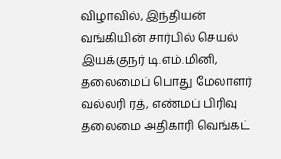விழாவில், இந்தியன் வங்கியின் சார்பில் செயல் இயக்குநர் டி.எம்.மினி, தலைமைப் பொது மேலாளர் வல்லரி ரத், எண்மப் பிரிவு தலைமை அதிகாரி வெங்கட்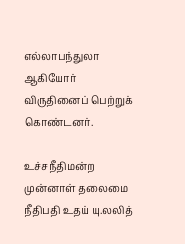எல்லாபந்துலா ஆகியோர் விருதினைப் பெற்றுக் கொண்டனர்.

உச்சநீதிமன்ற முன்னாள் தலைமை நீதிபதி உதய் யு.லலித்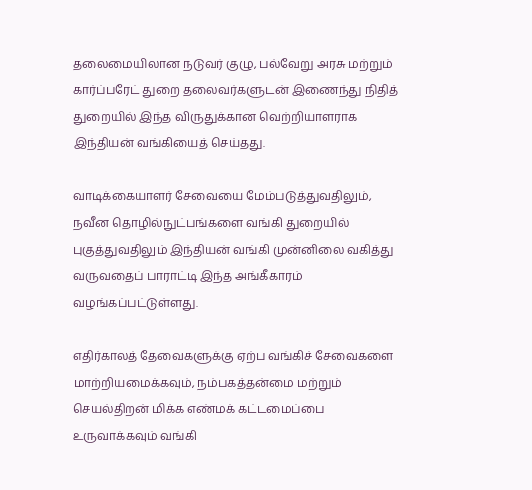தலைமையிலான நடுவர் குழு, பல்வேறு அரசு மற்றும் கார்ப்பரேட் துறை தலைவர்களுடன் இணைந்து நிதித் துறையில் இந்த விருதுக்கான வெற்றியாளராக இந்தியன் வங்கியைத் செய்தது.

வாடிக்கையாளர் சேவையை மேம்படுத்துவதிலும், நவீன தொழில்நுட்பங்களை வங்கி துறையில் புகுத்துவதிலும் இந்தியன் வங்கி முன்னிலை வகித்து வருவதைப் பாராட்டி இந்த அங்கீகாரம் வழங்கப்பட்டுள்ளது.

எதிர்காலத் தேவைகளுக்கு ஏற்ப வங்கிச் சேவைகளை மாற்றியமைக்கவும், நம்பகத்தன்மை மற்றும் செயல்திறன் மிக்க எண்மக் கட்டமைப்பை உருவாக்கவும் வங்கி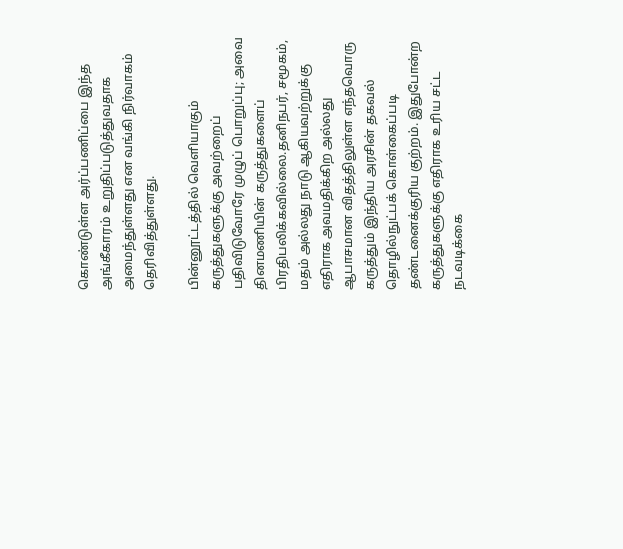கொண்டுள்ள அர்ப்பணிப்பை இந்த அங்கீகாரம் உறுதிப்படுத்துவதாக அமைந்துள்ளது என வங்கி நிர்வாகம் தெரிவித்துள்ளது.

பின்னூட்டத்தில் வெளியாகும் கருத்துகளுக்கு அவற்றைப் பதிவிடுவோரே முழுப் பொறுப்பு; அவை தினமணியின் கருத்துகளைப் பிரதிபலிக்கவில்லை.தனிநபர், சமூகம், மதம் அல்லது நாடு ஆகியவற்றுக்கு எதிராக அவமதிக்கிற அல்லது ஆபாசமான விதத்திலுள்ள எந்தவொரு கருத்தும் இந்திய அரசின் தகவல் தொழில்நுட்பக் கொள்கைப்படி தண்டனைக்குரிய குற்றம். இதுபோன்ற கருத்துகளுக்கு எதிராக உரிய சட்ட நடவடிக்கை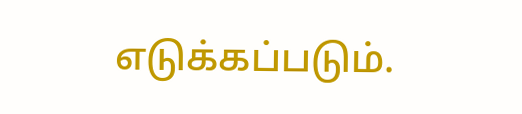எடுக்கப்படும்.